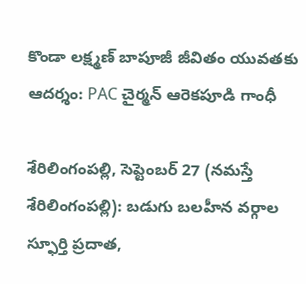కొండా ల‌క్ష్మ‌ణ్ బాపూజీ జీవితం యువ‌త‌కు ఆద‌ర్శం: PAC చైర్మన్ ఆరెకపూడి గాంధీ

శేరిలింగంప‌ల్లి, సెప్టెంబ‌ర్ 27 (న‌మ‌స్తే శేరిలింగంప‌ల్లి): బడుగు బలహీన వర్గాల స్ఫూర్తి ప్రదాత,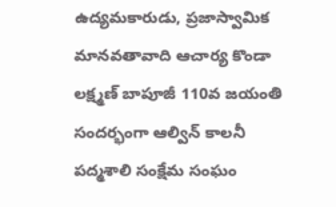ఉద్యమకారుడు, ప్రజాస్వామిక మానవతావాది ఆచార్య కొండా లక్ష్మణ్‌ బాపూజీ 110వ జయంతి సంద‌ర్భంగా ఆల్విన్ కాలనీ పద్మశాలి సంక్షేమ సంఘం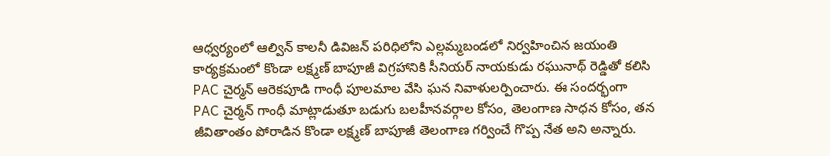ఆధ్వర్యంలో ఆల్విన్ కాలనీ డివిజన్ పరిధిలోని ఎల్లమ్మబండలో నిర్వహించిన జయంతి కార్య‌క్ర‌మంలో కొండా లక్ష్మణ్ బాపూజీ విగ్రహానికి సీనియర్ నాయకుడు రఘునాథ్ రెడ్డితో కలిసి PAC చైర్మన్ ఆరెకపూడి గాంధీ పూలమాల వేసి ఘన నివాళులర్పించారు. ఈ సందర్భంగా PAC చైర్మన్ గాంధీ మాట్లాడుతూ బడుగు బలహీనవర్గాల కోసం, తెలంగాణ సాధన కోసం, తన జీవితాంతం పోరాడిన కొండా లక్ష్మణ్‌ బాపూజీ తెలంగాణ గర్వించే గొప్ప నేత అని అన్నారు.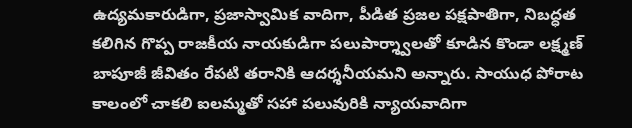ఉద్యమకారుడిగా, ప్రజాస్వామిక వాదిగా, పీడిత ప్రజల పక్షపాతిగా, నిబద్ధత కలిగిన గొప్ప రాజకీయ నాయకుడిగా పలుపార్శ్వాలతో కూడిన కొండా లక్ష్మణ్ బాపూజీ జీవితం రేపటి తరానికి ఆదర్శనీయమని అన్నారు. సాయుధ పోరాట కాలంలో చాకలి ఐలమ్మతో సహా పలువురికి న్యాయవాదిగా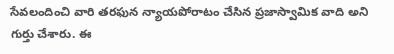సేవలందించి వారి తరఫున న్యాయపోరాటం చేసిన ప్రజాస్వామిక వాది అని గుర్తు చేశారు. ఈ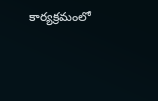కార్యక్రమంలో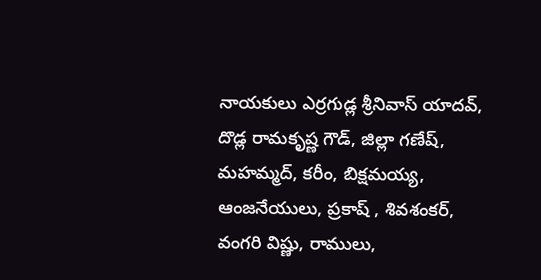నాయకులు ఎర్రగుడ్ల శ్రీనివాస్ యాదవ్, దొడ్ల రామకృష్ణ గౌడ్, జిల్లా గణేష్, మహమ్మద్, కరీం, బిక్షమయ్య‌, ఆంజనేయులు, ప్రకాష్ , శివశంకర్, వంగరి విష్ణు, రాములు,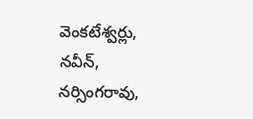వెంకటేశ్వర్లు, నవీన్, నర్సింగరావు,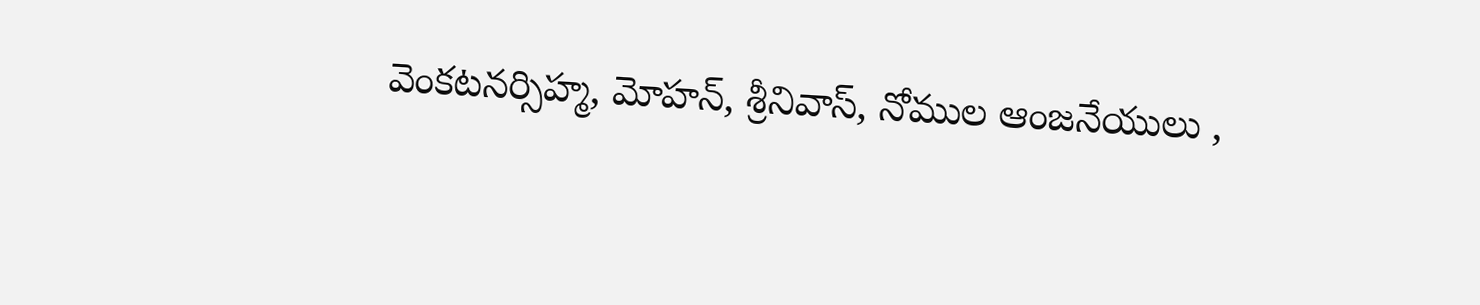వెంకటనర్సిహ్మ, మోహన్, శ్రీనివాస్, నోముల ఆంజనేయులు ,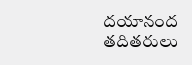దయానంద తదితరులు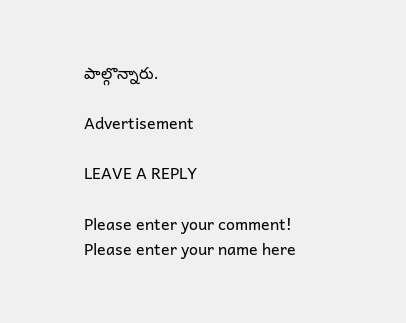పాల్గొన్నారు.

Advertisement

LEAVE A REPLY

Please enter your comment!
Please enter your name here